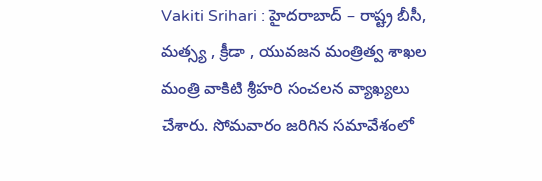Vakiti Srihari : హైదరాబాద్ – రాష్ట్ర బీసీ, మత్స్య , క్రీడా , యువజన మంత్రిత్వ శాఖల మంత్రి వాకిటి శ్రీహరి సంచలన వ్యాఖ్యలు చేశారు. సోమవారం జరిగిన సమావేశంలో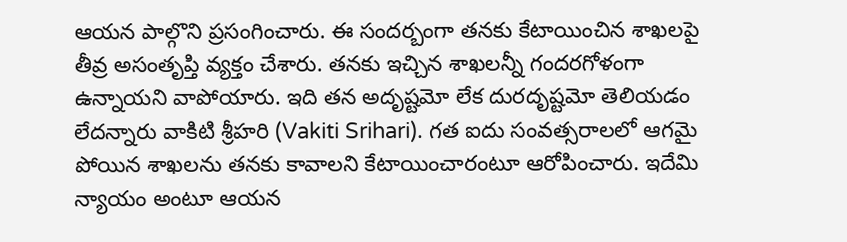ఆయన పాల్గొని ప్రసంగించారు. ఈ సందర్బంగా తనకు కేటాయించిన శాఖలపై తీవ్ర అసంతృప్తి వ్యక్తం చేశారు. తనకు ఇచ్చిన శాఖలన్నీ గందరగోళంగా ఉన్నాయని వాపోయారు. ఇది తన అదృష్టమో లేక దురదృష్టమో తెలియడం లేదన్నారు వాకిటి శ్రీహరి (Vakiti Srihari). గత ఐదు సంవత్సరాలలో ఆగమై పోయిన శాఖలను తనకు కావాలని కేటాయించారంటూ ఆరోపించారు. ఇదేమి న్యాయం అంటూ ఆయన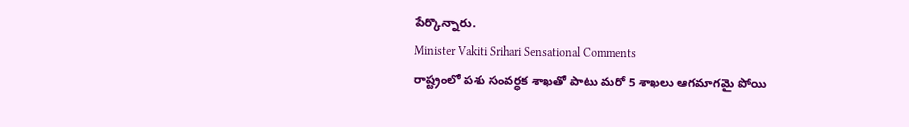పేర్కొన్నారు.
Minister Vakiti Srihari Sensational Comments
రాష్ట్రంలో పశు సంవర్ధక శాఖతో పాటు మరో 5 శాఖలు ఆగమాగమై పోయి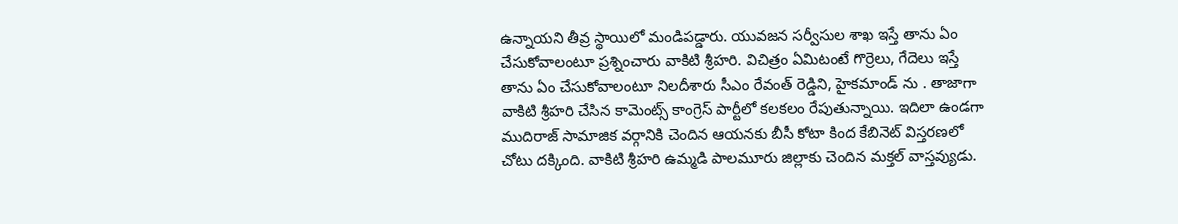ఉన్నాయని తీవ్ర స్థాయిలో మండిపడ్డారు. యువజన సర్వీసుల శాఖ ఇస్తే తాను ఏం చేసుకోవాలంటూ ప్రశ్నించారు వాకిటి శ్రీహరి. విచిత్రం ఏమిటంటే గొర్రెలు, గేదెలు ఇస్తే తాను ఏం చేసుకోవాలంటూ నిలదీశారు సీఎం రేవంత్ రెడ్డిని, హైకమాండ్ ను . తాజాగా వాకిటి శ్రీహరి చేసిన కామెంట్స్ కాంగ్రెస్ పార్టీలో కలకలం రేపుతున్నాయి. ఇదిలా ఉండగా ముదిరాజ్ సామాజిక వర్గానికి చెందిన ఆయనకు బీసీ కోటా కింద కేబినెట్ విస్తరణలో చోటు దక్కింది. వాకిటి శ్రీహరి ఉమ్మడి పాలమూరు జిల్లాకు చెందిన మక్తల్ వాస్తవ్యుడు.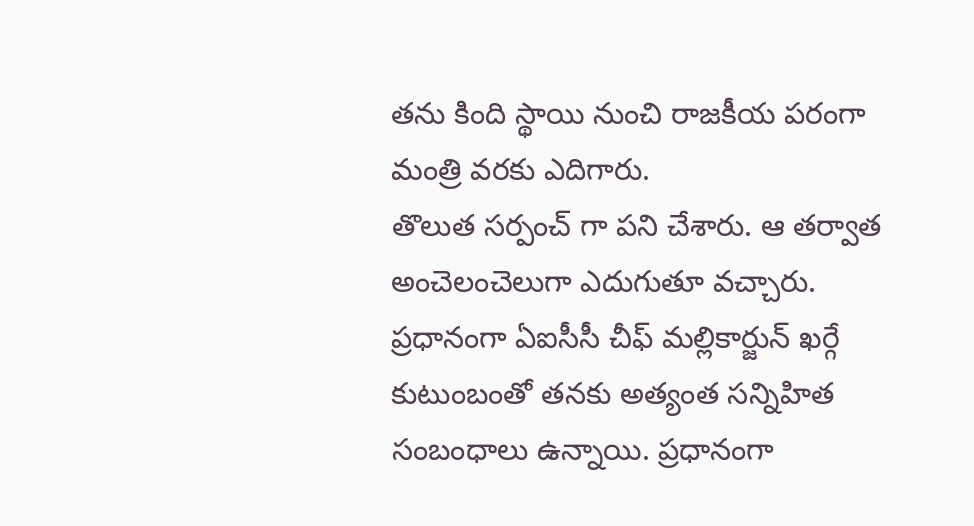తను కింది స్థాయి నుంచి రాజకీయ పరంగా మంత్రి వరకు ఎదిగారు.
తొలుత సర్పంచ్ గా పని చేశారు. ఆ తర్వాత అంచెలంచెలుగా ఎదుగుతూ వచ్చారు. ప్రధానంగా ఏఐసీసీ చీఫ్ మల్లికార్జున్ ఖర్గే కుటుంబంతో తనకు అత్యంత సన్నిహిత సంబంధాలు ఉన్నాయి. ప్రధానంగా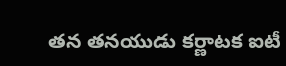తన తనయుడు కర్ణాటక ఐటీ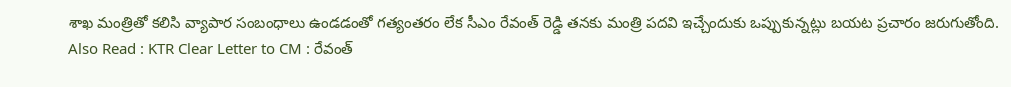శాఖ మంత్రితో కలిసి వ్యాపార సంబంధాలు ఉండడంతో గత్యంతరం లేక సీఎం రేవంత్ రెడ్డి తనకు మంత్రి పదవి ఇచ్చేందుకు ఒప్పుకున్నట్లు బయట ప్రచారం జరుగుతోంది.
Also Read : KTR Clear Letter to CM : రేవంత్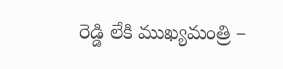రెడ్డి లేకి ముఖ్యమంత్రి –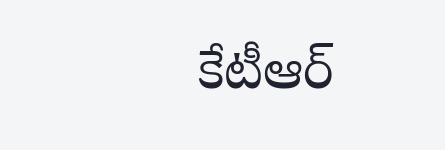కేటీఆర్